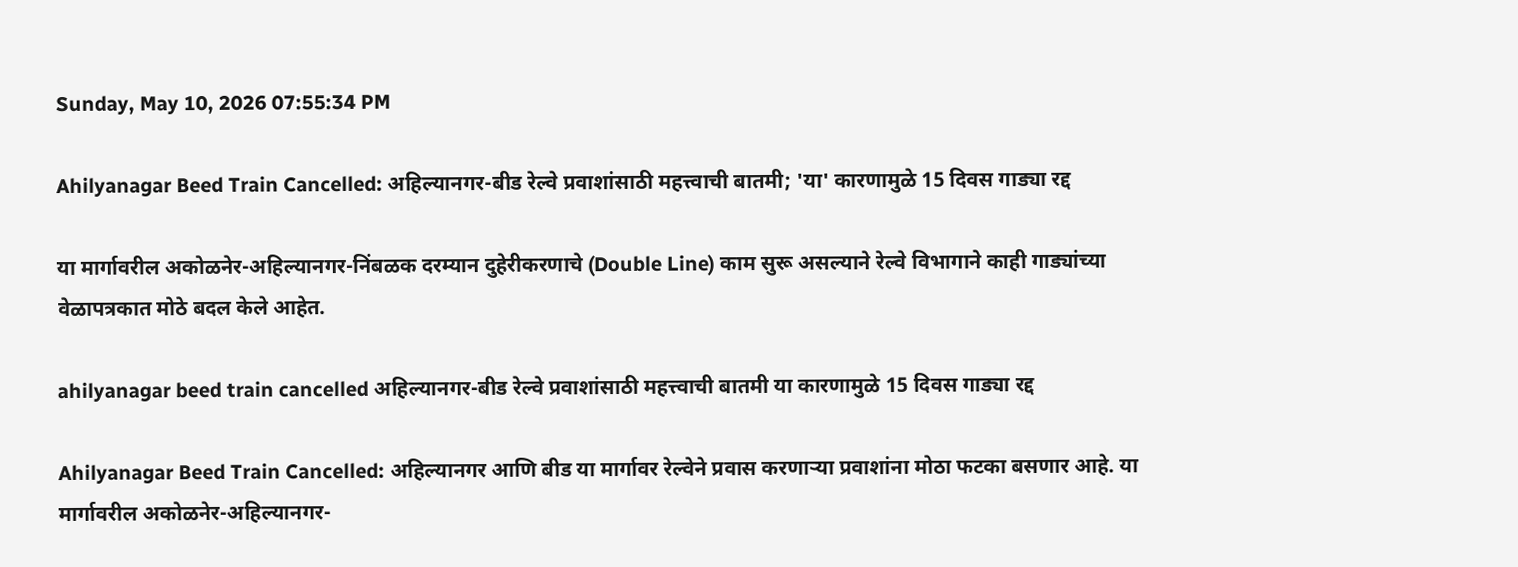Sunday, May 10, 2026 07:55:34 PM

Ahilyanagar Beed Train Cancelled: अहिल्यानगर-बीड रेल्वे प्रवाशांसाठी महत्त्वाची बातमी; 'या' कारणामुळे 15 दिवस गाड्या रद्द

या मार्गावरील अकोळनेर-अहिल्यानगर-निंबळक दरम्यान दुहेरीकरणाचे (Double Line) काम सुरू असल्याने रेल्वे विभागाने काही गाड्यांच्या वेळापत्रकात मोठे बदल केले आहेत.

ahilyanagar beed train cancelled अहिल्यानगर-बीड रेल्वे प्रवाशांसाठी महत्त्वाची बातमी या कारणामुळे 15 दिवस गाड्या रद्द

Ahilyanagar Beed Train Cancelled: अहिल्यानगर आणि बीड या मार्गावर रेल्वेने प्रवास करणाऱ्या प्रवाशांना मोठा फटका बसणार आहे. या मार्गावरील अकोळनेर-अहिल्यानगर-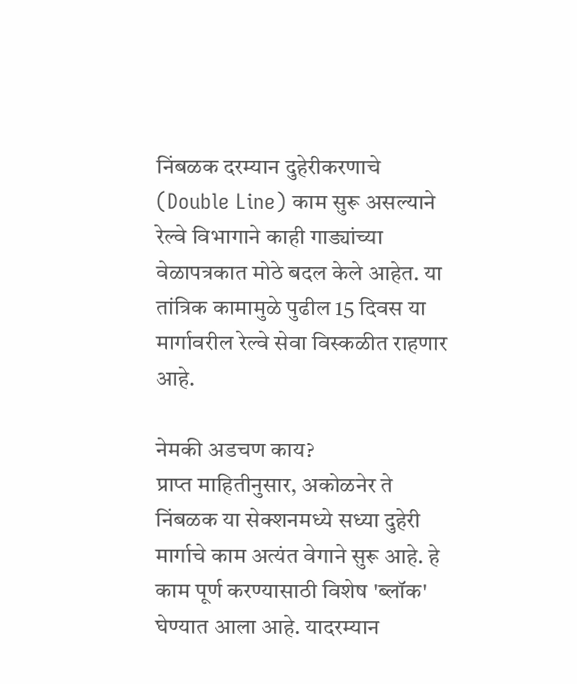निंबळक दरम्यान दुहेरीकरणाचे (Double Line) काम सुरू असल्याने रेल्वे विभागाने काही गाड्यांच्या वेळापत्रकात मोठे बदल केले आहेत. या तांत्रिक कामामुळे पुढील 15 दिवस या मार्गावरील रेल्वे सेवा विस्कळीत राहणार आहे.

नेमकी अडचण काय?
प्राप्त माहितीनुसार, अकोळनेर ते निंबळक या सेक्शनमध्ये सध्या दुहेरी मार्गाचे काम अत्यंत वेगाने सुरू आहे. हे काम पूर्ण करण्यासाठी विशेष 'ब्लॉक' घेण्यात आला आहे. यादरम्यान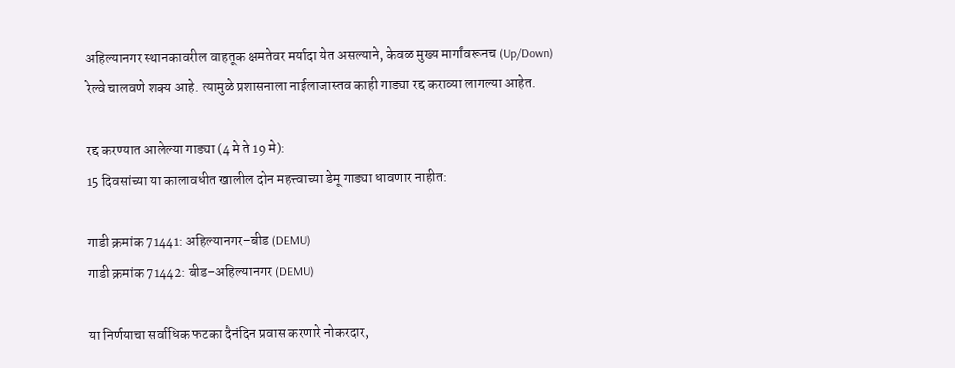अहिल्यानगर स्थानकावरील वाहतूक क्षमतेवर मर्यादा येत असल्याने, केवळ मुख्य मार्गांवरूनच (Up/Down) रेल्वे चालवणे शक्य आहे. त्यामुळे प्रशासनाला नाईलाजास्तव काही गाड्या रद्द कराव्या लागल्या आहेत.

रद्द करण्यात आलेल्या गाड्या (4 मे ते 19 मे):
15 दिवसांच्या या कालावधीत खालील दोन महत्त्वाच्या डेमू गाड्या धावणार नाहीत:

गाडी क्रमांक 71441: अहिल्यानगर–बीड (DEMU)
गाडी क्रमांक 71442: बीड–अहिल्यानगर (DEMU)

या निर्णयाचा सर्वाधिक फटका दैनंदिन प्रवास करणारे नोकरदार,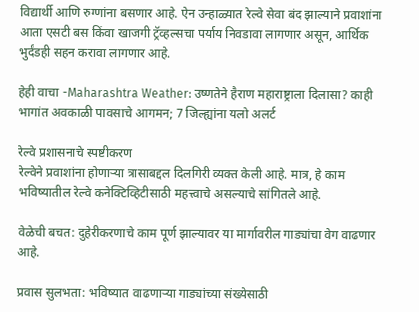विद्यार्थी आणि रुग्णांना बसणार आहे. ऐन उन्हाळ्यात रेल्वे सेवा बंद झाल्याने प्रवाशांना आता एसटी बस किंवा खाजगी ट्रॅव्हल्सचा पर्याय निवडावा लागणार असून, आर्थिक भुर्दंडही सहन करावा लागणार आहे.

हेही वाचा -Maharashtra Weather: उष्णतेने हैराण महाराष्ट्राला दिलासा? काही भागांत अवकाळी पावसाचे आगमन; 7 जिल्ह्यांना यलो अलर्ट

रेल्वे प्रशासनाचे स्पष्टीकरण
रेल्वेने प्रवाशांना होणाऱ्या त्रासाबद्दल दिलगिरी व्यक्त केली आहे. मात्र, हे काम भविष्यातील रेल्वे कनेक्टिव्हिटीसाठी महत्त्वाचे असल्याचे सांगितले आहे.

वेळेची बचत: दुहेरीकरणाचे काम पूर्ण झाल्यावर या मार्गावरील गाड्यांचा वेग वाढणार आहे.

प्रवास सुलभता: भविष्यात वाढणाऱ्या गाड्यांच्या संख्येसाठी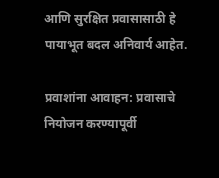आणि सुरक्षित प्रवासासाठी हे पायाभूत बदल अनिवार्य आहेत.

प्रवाशांना आवाहन: प्रवासाचे नियोजन करण्यापूर्वी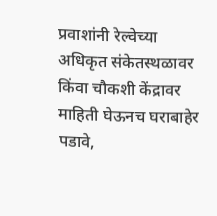प्रवाशांनी रेल्वेच्या अधिकृत संकेतस्थळावर किंवा चौकशी केंद्रावर माहिती घेऊनच घराबाहेर पडावे,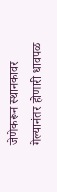जेणेकरून स्थानकावर गेल्यानंतर होणारी धावपळ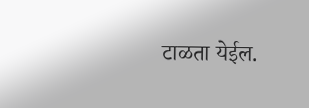टाळता येईल.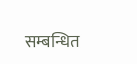सम्बन्धित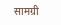सामग्री